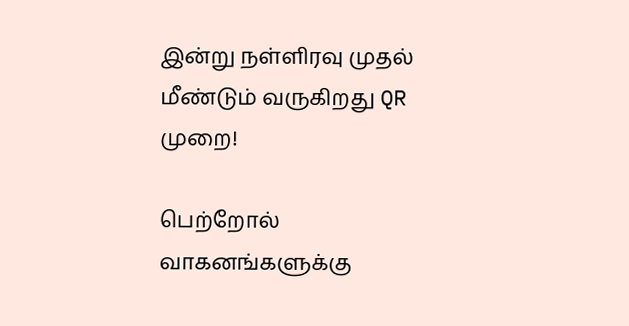இன்று நள்ளிரவு முதல் மீண்டும் வருகிறது QR முறை!

பெற்றோல் வாகனங்களுக்கு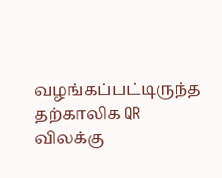வழங்கப்பட்டிருந்த தற்காலிக QR விலக்கு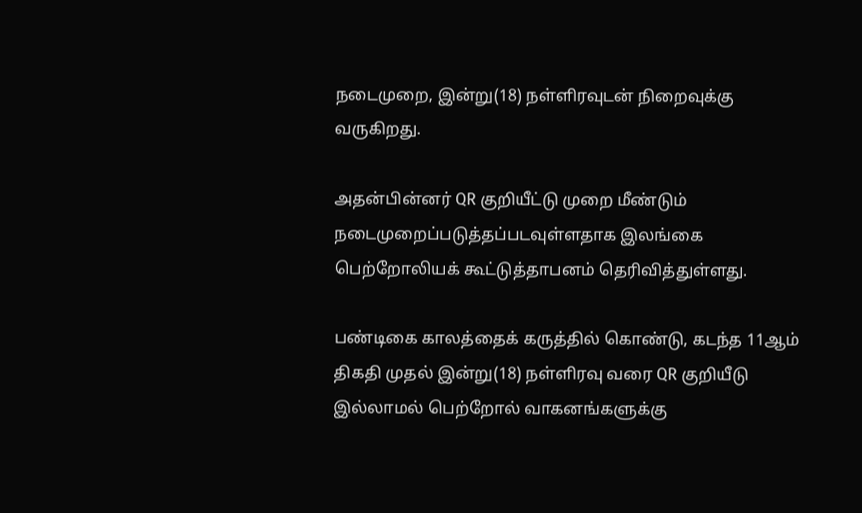நடைமுறை, இன்று(18) நள்ளிரவுடன் நிறைவுக்கு வருகிறது.

அதன்பின்னர் QR குறியீட்டு முறை மீண்டும் நடைமுறைப்படுத்தப்படவுள்ளதாக இலங்கை பெற்றோலியக் கூட்டுத்தாபனம் தெரிவித்துள்ளது.

பண்டிகை காலத்தைக் கருத்தில் கொண்டு, கடந்த 11ஆம் திகதி முதல் இன்று(18) நள்ளிரவு வரை QR குறியீடு இல்லாமல் பெற்றோல் வாகனங்களுக்கு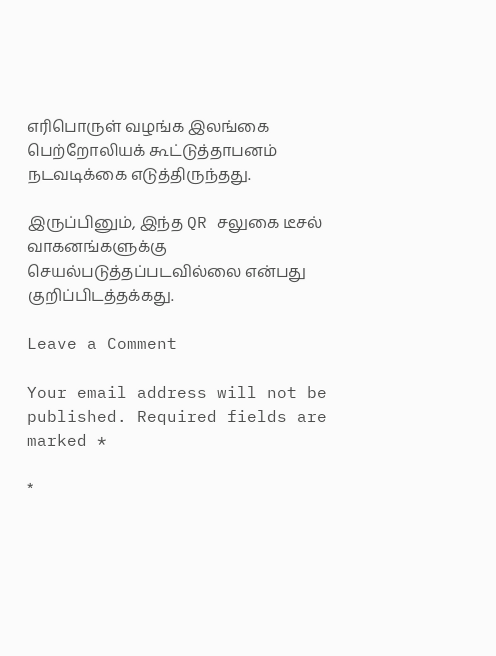எரிபொருள் வழங்க இலங்கை பெற்றோலியக் கூட்டுத்தாபனம் நடவடிக்கை எடுத்திருந்தது.

இருப்பினும், இந்த QR சலுகை டீசல் வாகனங்களுக்கு செயல்படுத்தப்படவில்லை என்பது குறிப்பிடத்தக்கது.

Leave a Comment

Your email address will not be published. Required fields are marked *

*